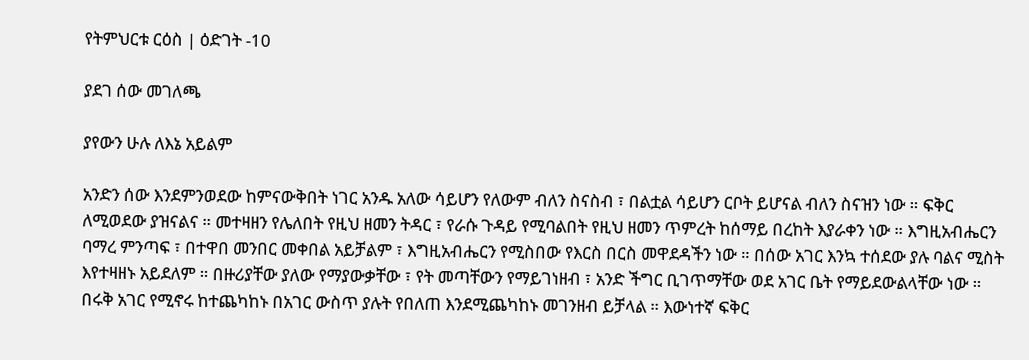የትምህርቱ ርዕስ | ዕድገት -10

ያደገ ሰው መገለጫ

ያየውን ሁሉ ለእኔ አይልም

አንድን ሰው እንደምንወደው ከምናውቅበት ነገር አንዱ አለው ሳይሆን የለውም ብለን ስናስብ ፣ በልቷል ሳይሆን ርቦት ይሆናል ብለን ስናዝን ነው ። ፍቅር ለሚወደው ያዝናልና ። መተዛዘን የሌለበት የዚህ ዘመን ትዳር ፣ የራሱ ጉዳይ የሚባልበት የዚህ ዘመን ጥምረት ከሰማይ በረከት እያራቀን ነው ። እግዚአብሔርን ባማረ ምንጣፍ ፣ በተዋበ መንበር መቀበል አይቻልም ፣ እግዚአብሔርን የሚስበው የእርስ በርስ መዋደዳችን ነው ። በሰው አገር እንኳ ተሰደው ያሉ ባልና ሚስት እየተዛዘኑ አይደለም ። በዙሪያቸው ያለው የማያውቃቸው ፣ የት መጣቸውን የማይገነዘብ ፣ አንድ ችግር ቢገጥማቸው ወደ አገር ቤት የማይደውልላቸው ነው ። በሩቅ አገር የሚኖሩ ከተጨካከኑ በአገር ውስጥ ያሉት የበለጠ እንደሚጨካከኑ መገንዘብ ይቻላል ። እውነተኛ ፍቅር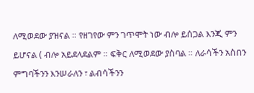ለሚወደው ያዝናል ። የዘገየው ምን ገጥሞት ነው ብሎ ይሰጋል እንጂ ምን ይሆናል ( ብሎ አይደላደልም ። ፍቅር ለሚወደው ያስባል ። ለራሳችን አስበን ምግባችንን እንሠራለን ፣ ልብሳችንን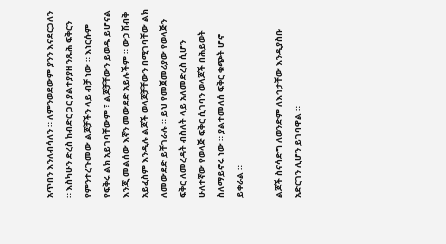አጥበን እንለብሳለን ። ለምንወደውም ያንን እናደርጋለን ። እስካሁን ድረስ ከብድር ጋር ያልተያያዘ ንጹሕ ፍቅርን የምንተረጉመው ልጆቻችን ላይ ብቻ ነው ። እነርሱም የፍቅሩ ልክ አይገባቸውም ፣ ልጆቻቸውን ይወዱ ይሆናል እንጂ መልሰው እኛን መውደድ አይሉችም ። ውኃ ሽብቅ አይፈስም እንዲሉ ልጆች ወላጆቻቸውን በሚገባቸው ልክ ለመውደድ ይቸገራሉ ። ይህ የመጀመሪያው የወላጅን ፍቅር ለመረዳት ብስለት ላይ አለመድረስ ሲሆን ሁለተኛው የወላጅ ፍቅር ሲገባን ወላጆች በሕይወት ስለማይኖሩ ነው ። ያልተመለሰ ፍቅር ቁጭት ሆኖ ይቀራል ።

ልጆች ስናሳድግ ለወንድም ለእኅታቸው እንዲያስቡ አድርገን ሊሆን ይገባዋል ።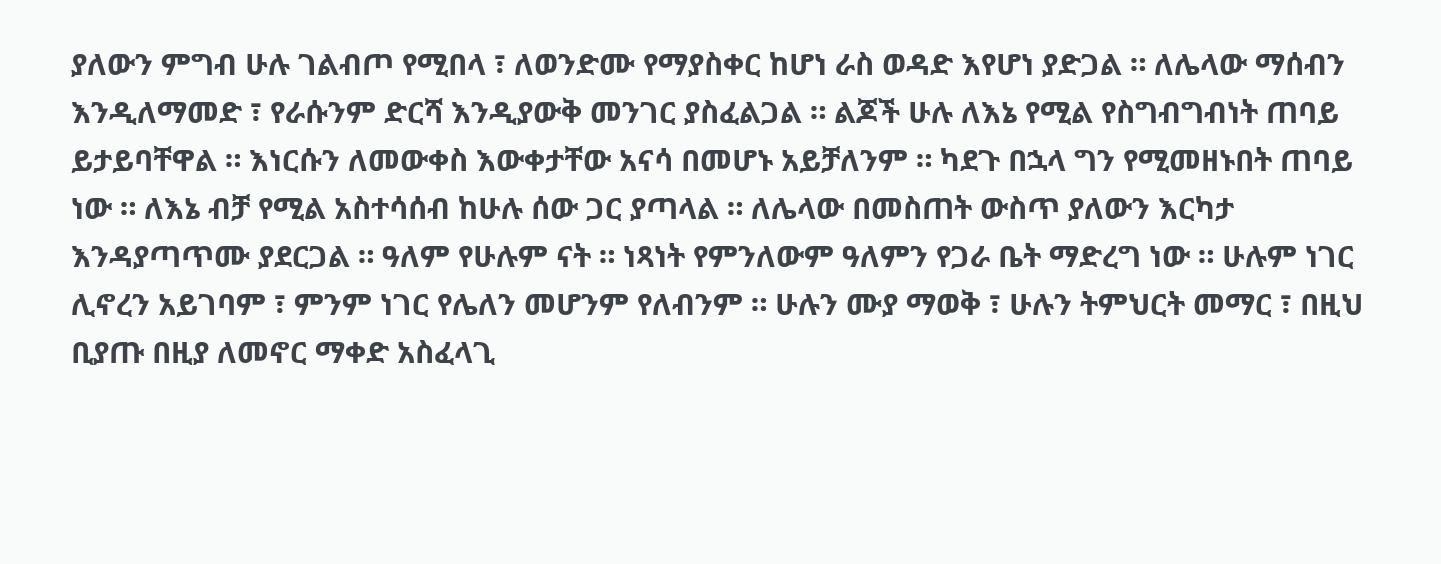ያለውን ምግብ ሁሉ ገልብጦ የሚበላ ፣ ለወንድሙ የማያስቀር ከሆነ ራስ ወዳድ እየሆነ ያድጋል ። ለሌላው ማሰብን እንዲለማመድ ፣ የራሱንም ድርሻ እንዲያውቅ መንገር ያስፈልጋል ። ልጆች ሁሉ ለእኔ የሚል የስግብግብነት ጠባይ ይታይባቸዋል ። እነርሱን ለመውቀስ እውቀታቸው አናሳ በመሆኑ አይቻለንም ። ካደጉ በኋላ ግን የሚመዘኑበት ጠባይ ነው ። ለእኔ ብቻ የሚል አስተሳሰብ ከሁሉ ሰው ጋር ያጣላል ። ለሌላው በመስጠት ውስጥ ያለውን እርካታ እንዳያጣጥሙ ያደርጋል ። ዓለም የሁሉም ናት ። ነጻነት የምንለውም ዓለምን የጋራ ቤት ማድረግ ነው ። ሁሉም ነገር ሊኖረን አይገባም ፣ ምንም ነገር የሌለን መሆንም የለብንም ። ሁሉን ሙያ ማወቅ ፣ ሁሉን ትምህርት መማር ፣ በዚህ ቢያጡ በዚያ ለመኖር ማቀድ አስፈላጊ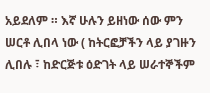አይደለም ። እኛ ሁሉን ይዘነው ሰው ምን ሠርቶ ሊበላ ነው ( ከትርፎቻችን ላይ ያገዙን ሊበሉ ፣ ከድርጅቱ ዕድገት ላይ ሠራተኞችም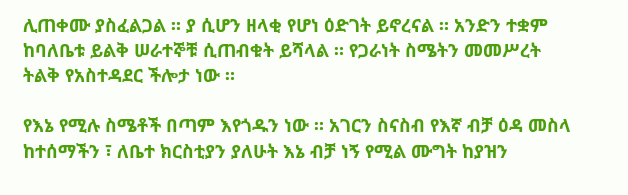ሊጠቀሙ ያስፈልጋል ። ያ ሲሆን ዘላቂ የሆነ ዕድገት ይኖረናል ። አንድን ተቋም ከባለቤቱ ይልቅ ሠራተኞቹ ሲጠብቁት ይሻላል ። የጋራነት ስሜትን መመሥረት ትልቅ የአስተዳደር ችሎታ ነው ።

የእኔ የሚሉ ስሜቶች በጣም እየጎዱን ነው ። አገርን ስናስብ የእኛ ብቻ ዕዳ መስላ ከተሰማችን ፣ ለቤተ ክርስቲያን ያለሁት እኔ ብቻ ነኝ የሚል ሙግት ከያዝን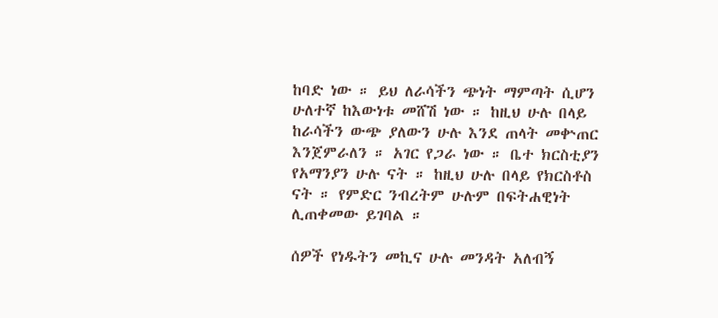ከባድ ነው ። ይህ ለራሳችን ጭነት ማምጣት ሲሆን ሁለተኛ ከእውነቱ መሸሽ ነው ። ከዚህ ሁሉ በላይ ከራሳችን ውጭ ያለውን ሁሉ እንደ ጠላት መቍጠር እንጀምራለን ። አገር የጋራ ነው ። ቤተ ክርስቲያን የአማንያን ሁሉ ናት ። ከዚህ ሁሉ በላይ የክርስቶስ ናት ። የምድር ንብረትም ሁሉም በፍትሐዊነት ሊጠቀመው ይገባል ።

ሰዎች የነዱትን መኪና ሁሉ መንዳት አለብኝ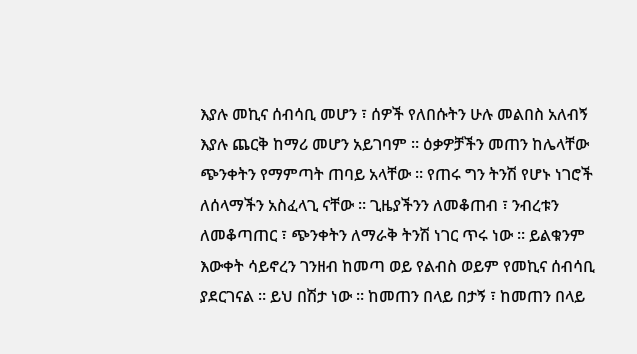እያሉ መኪና ሰብሳቢ መሆን ፣ ሰዎች የለበሱትን ሁሉ መልበስ አለብኝ እያሉ ጨርቅ ከማሪ መሆን አይገባም ። ዕቃዎቻችን መጠን ከሌላቸው ጭንቀትን የማምጣት ጠባይ አላቸው ። የጠሩ ግን ትንሽ የሆኑ ነገሮች ለሰላማችን አስፈላጊ ናቸው ። ጊዜያችንን ለመቆጠብ ፣ ንብረቱን ለመቆጣጠር ፣ ጭንቀትን ለማራቅ ትንሽ ነገር ጥሩ ነው ። ይልቁንም እውቀት ሳይኖረን ገንዘብ ከመጣ ወይ የልብስ ወይም የመኪና ሰብሳቢ ያደርገናል ። ይህ በሽታ ነው ። ከመጠን በላይ በታኝ ፣ ከመጠን በላይ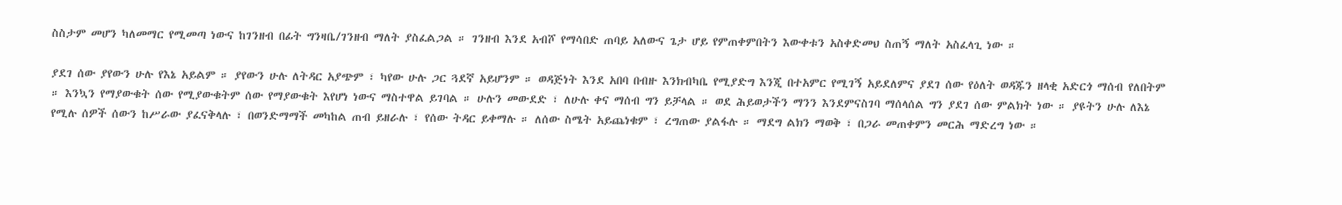ስስታም መሆን ካለመማር የሚመጣ ነውና ከገንዘብ በፊት ግንዛቤ/ገንዘብ ማለት ያስፈልጋል ። ገንዘብ እንደ አብሾ የማሳበድ ጠባይ አለውና ጌታ ሆይ የምጠቀምበትን እውቀቱን አስቀድመህ ስጠኝ ማለት አስፈላጊ ነው ።

ያደገ ሰው ያየውን ሁሉ የእኔ አይልም ። ያየውን ሁሉ ለትዳር አያጭም ፣ ካየው ሁሉ ጋር ጓደኛ አይሆንም ። ወዳጅነት እንደ አበባ በብዙ እንክብካቤ የሚያድግ እንጂ በተአምር የሚገኝ አይደለምና ያደገ ሰው የዕለት ወዳጁን ዘላቂ አድርጎ ማሰብ የለበትም ። እንኳን የማያውቁት ሰው የሚያውቁትም ሰው የማያውቁት እየሆነ ነውና ማስተዋል ይገባል ። ሁሉን መውደድ ፣ ለሁሉ ቀና ማሰብ ግን ይቻላል ። ወደ ሕይወታችን ማንን እንደምናስገባ ማሰላሰል ግን ያደገ ሰው ምልክት ነው ። ያዩትን ሁሉ ለእኔ የሚሉ ሰዎች ሰውን ከሥራው ያፈናቅላሉ ፣ በወንድማማች መካከል ጠብ ይዘራሉ ፣ የሰው ትዳር ይቀማሉ ። ለሰው ስሜት አይጨነቁም ፣ ረግጠው ያልፋሉ ። ማደግ ልክን ማወቅ ፣ በጋራ መጠቀምን መርሕ ማድረግ ነው ።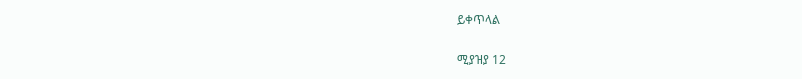ይቀጥላል

ሚያዝያ 12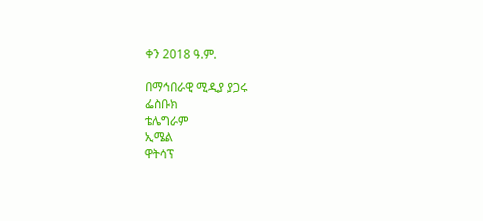ቀን 2018 ዓ.ም.

በማኅበራዊ ሚዲያ ያጋሩ
ፌስቡክ
ቴሌግራም
ኢሜል
ዋትሳፕ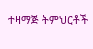ተዛማጅ ትምህርቶች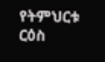የትምህርቱ ርዕስ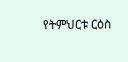የትምህርቱ ርዕስ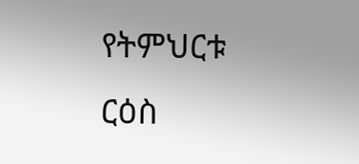የትምህርቱ ርዕስ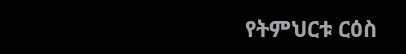የትምህርቱ ርዕስ